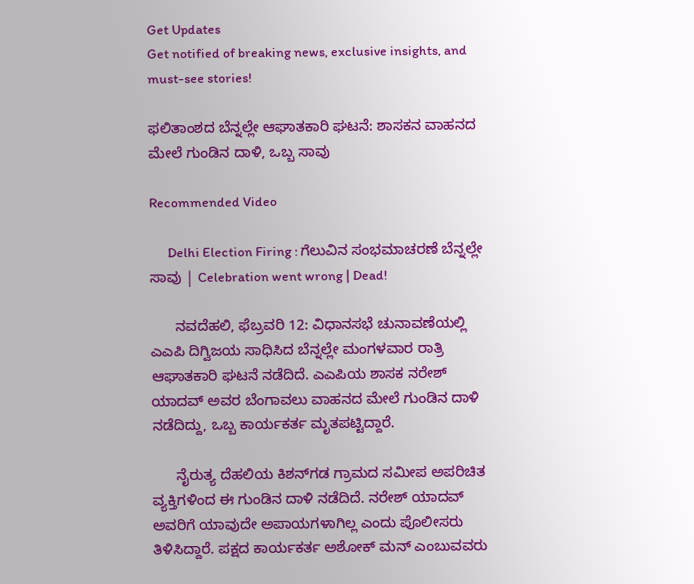Get Updates
Get notified of breaking news, exclusive insights, and must-see stories!

ಫಲಿತಾಂಶದ ಬೆನ್ನಲ್ಲೇ ಆಘಾತಕಾರಿ ಘಟನೆ: ಶಾಸಕನ ವಾಹನದ ಮೇಲೆ ಗುಂಡಿನ ದಾಳಿ, ಒಬ್ಬ ಸಾವು

Recommended Video

      Delhi Election Firing : ಗೆಲುವಿನ ಸಂಭಮಾಚರಣೆ ಬೆನ್ನಲ್ಲೇ ಸಾವು | Celebration went wrong | Dead!

      ನವದೆಹಲಿ, ಫೆಬ್ರವರಿ 12: ವಿಧಾನಸಭೆ ಚುನಾವಣೆಯಲ್ಲಿ ಎಎಪಿ ದಿಗ್ವಿಜಯ ಸಾಧಿಸಿದ ಬೆನ್ನಲ್ಲೇ ಮಂಗಳವಾರ ರಾತ್ರಿ ಆಘಾತಕಾರಿ ಘಟನೆ ನಡೆದಿದೆ. ಎಎಪಿಯ ಶಾಸಕ ನರೇಶ್ ಯಾದವ್ ಅವರ ಬೆಂಗಾವಲು ವಾಹನದ ಮೇಲೆ ಗುಂಡಿನ ದಾಳಿ ನಡೆದಿದ್ದು, ಒಬ್ಬ ಕಾರ್ಯಕರ್ತ ಮೃತಪಟ್ಟಿದ್ದಾರೆ.

      ನೈರುತ್ಯ ದೆಹಲಿಯ ಕಿಶನ್‌ಗಡ ಗ್ರಾಮದ ಸಮೀಪ ಅಪರಿಚಿತ ವ್ಯಕ್ತಿಗಳಿಂದ ಈ ಗುಂಡಿನ ದಾಳಿ ನಡೆದಿದೆ. ನರೇಶ್ ಯಾದವ್ ಅವರಿಗೆ ಯಾವುದೇ ಅಪಾಯಗಳಾಗಿಲ್ಲ ಎಂದು ಪೊಲೀಸರು ತಿಳಿಸಿದ್ದಾರೆ. ಪಕ್ಷದ ಕಾರ್ಯಕರ್ತ ಅಶೋಕ್ ಮನ್ ಎಂಬುವವರು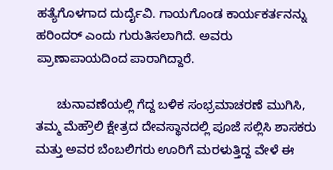ಹತ್ಯೆಗೊಳಗಾದ ದುರ್ದೈವಿ. ಗಾಯಗೊಂಡ ಕಾರ್ಯಕರ್ತನನ್ನು ಹರಿಂದರ್ ಎಂದು ಗುರುತಿಸಲಾಗಿದೆ. ಅವರು ಪ್ರಾಣಾಪಾಯದಿಂದ ಪಾರಾಗಿದ್ದಾರೆ.

      ಚುನಾವಣೆಯಲ್ಲಿ ಗೆದ್ದ ಬಳಿಕ ಸಂಭ್ರಮಾಚರಣೆ ಮುಗಿಸಿ, ತಮ್ಮ ಮೆಹ್ರೌಲಿ ಕ್ಷೇತ್ರದ ದೇವಸ್ಥಾನದಲ್ಲಿ ಪೂಜೆ ಸಲ್ಲಿಸಿ ಶಾಸಕರು ಮತ್ತು ಅವರ ಬೆಂಬಲಿಗರು ಊರಿಗೆ ಮರಳುತ್ತಿದ್ದ ವೇಳೆ ಈ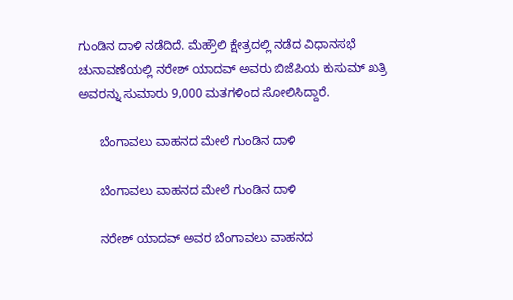ಗುಂಡಿನ ದಾಳಿ ನಡೆದಿದೆ. ಮೆಹ್ರೌಲಿ ಕ್ಷೇತ್ರದಲ್ಲಿ ನಡೆದ ವಿಧಾನಸಭೆ ಚುನಾವಣೆಯಲ್ಲಿ ನರೇಶ್ ಯಾದವ್ ಅವರು ಬಿಜೆಪಿಯ ಕುಸುಮ್ ಖತ್ರಿ ಅವರನ್ನು ಸುಮಾರು 9,000 ಮತಗಳಿಂದ ಸೋಲಿಸಿದ್ದಾರೆ.

      ಬೆಂಗಾವಲು ವಾಹನದ ಮೇಲೆ ಗುಂಡಿನ ದಾಳಿ

      ಬೆಂಗಾವಲು ವಾಹನದ ಮೇಲೆ ಗುಂಡಿನ ದಾಳಿ

      ನರೇಶ್ ಯಾದವ್ ಅವರ ಬೆಂಗಾವಲು ವಾಹನದ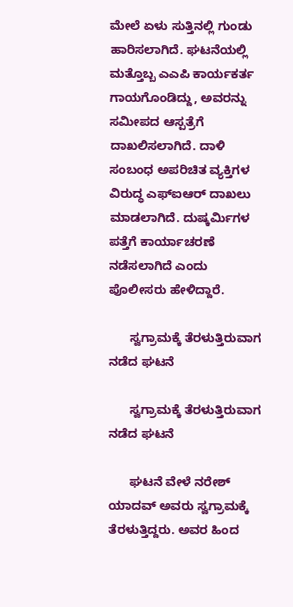ಮೇಲೆ ಏಳು ಸುತ್ತಿನಲ್ಲಿ ಗುಂಡು ಹಾರಿಸಲಾಗಿದೆ. ಘಟನೆಯಲ್ಲಿ ಮತ್ತೊಬ್ಬ ಎಎಪಿ ಕಾರ್ಯಕರ್ತ ಗಾಯಗೊಂಡಿದ್ದು, ಅವರನ್ನು ಸಮೀಪದ ಆಸ್ಪತ್ರೆಗೆ ದಾಖಲಿಸಲಾಗಿದೆ. ದಾಳಿ ಸಂಬಂಧ ಅಪರಿಚಿತ ವ್ಯಕ್ತಿಗಳ ವಿರುದ್ಧ ಎಫ್‌ಐಆರ್ ದಾಖಲು ಮಾಡಲಾಗಿದೆ. ದುಷ್ಕರ್ಮಿಗಳ ಪತ್ತೆಗೆ ಕಾರ್ಯಾಚರಣೆ ನಡೆಸಲಾಗಿದೆ ಎಂದು ಪೊಲೀಸರು ಹೇಳಿದ್ದಾರೆ.

      ಸ್ವಗ್ರಾಮಕ್ಕೆ ತೆರಳುತ್ತಿರುವಾಗ ನಡೆದ ಘಟನೆ

      ಸ್ವಗ್ರಾಮಕ್ಕೆ ತೆರಳುತ್ತಿರುವಾಗ ನಡೆದ ಘಟನೆ

      ಘಟನೆ ವೇಳೆ ನರೇಶ್ ಯಾದವ್ ಅವರು ಸ್ವಗ್ರಾಮಕ್ಕೆ ತೆರಳುತ್ತಿದ್ದರು. ಅವರ ಹಿಂದ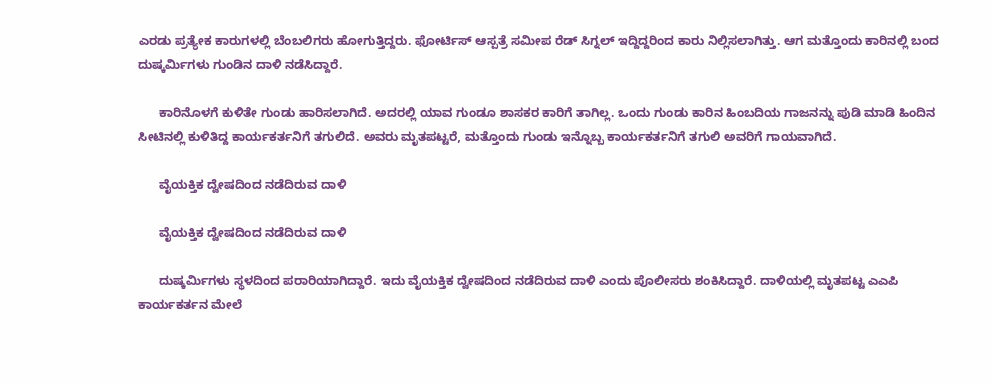ಎರಡು ಪ್ರತ್ಯೇಕ ಕಾರುಗಳಲ್ಲಿ ಬೆಂಬಲಿಗರು ಹೋಗುತ್ತಿದ್ದರು. ಫೋರ್ಟಿಸ್ ಆಸ್ಪತ್ರೆ ಸಮೀಪ ರೆಡ್ ಸಿಗ್ನಲ್ ಇದ್ದಿದ್ದರಿಂದ ಕಾರು ನಿಲ್ಲಿಸಲಾಗಿತ್ತು. ಆಗ ಮತ್ತೊಂದು ಕಾರಿನಲ್ಲಿ ಬಂದ ದುಷ್ಕರ್ಮಿಗಳು ಗುಂಡಿನ ದಾಳಿ ನಡೆಸಿದ್ದಾರೆ.

      ಕಾರಿನೊಳಗೆ ಕುಳಿತೇ ಗುಂಡು ಹಾರಿಸಲಾಗಿದೆ. ಅದರಲ್ಲಿ ಯಾವ ಗುಂಡೂ ಶಾಸಕರ ಕಾರಿಗೆ ತಾಗಿಲ್ಲ. ಒಂದು ಗುಂಡು ಕಾರಿನ ಹಿಂಬದಿಯ ಗಾಜನನ್ನು ಪುಡಿ ಮಾಡಿ ಹಿಂದಿನ ಸೀಟಿನಲ್ಲಿ ಕುಳಿತಿದ್ದ ಕಾರ್ಯಕರ್ತನಿಗೆ ತಗುಲಿದೆ. ಅವರು ಮೃತಪಟ್ಟರೆ, ಮತ್ತೊಂದು ಗುಂಡು ಇನ್ನೊಬ್ಬ ಕಾರ್ಯಕರ್ತನಿಗೆ ತಗುಲಿ ಅವರಿಗೆ ಗಾಯವಾಗಿದೆ.

      ವೈಯಕ್ತಿಕ ದ್ವೇಷದಿಂದ ನಡೆದಿರುವ ದಾಳಿ

      ವೈಯಕ್ತಿಕ ದ್ವೇಷದಿಂದ ನಡೆದಿರುವ ದಾಳಿ

      ದುಷ್ಕರ್ಮಿಗಳು ಸ್ಥಳದಿಂದ ಪರಾರಿಯಾಗಿದ್ದಾರೆ. ಇದು ವೈಯಕ್ತಿಕ ದ್ವೇಷದಿಂದ ನಡೆದಿರುವ ದಾಳಿ ಎಂದು ಪೊಲೀಸರು ಶಂಕಿಸಿದ್ದಾರೆ. ದಾಳಿಯಲ್ಲಿ ಮೃತಪಟ್ಟ ಎಎಪಿ ಕಾರ್ಯಕರ್ತನ ಮೇಲೆ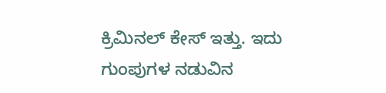ಕ್ರಿಮಿನಲ್ ಕೇಸ್‌ ಇತ್ತು. ಇದು ಗುಂಪುಗಳ ನಡುವಿನ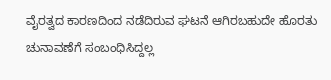ವೈರತ್ವದ ಕಾರಣದಿಂದ ನಡೆದಿರುವ ಘಟನೆ ಆಗಿರಬಹುದೇ ಹೊರತು ಚುನಾವಣೆಗೆ ಸಂಬಂಧಿಸಿದ್ದಲ್ಲ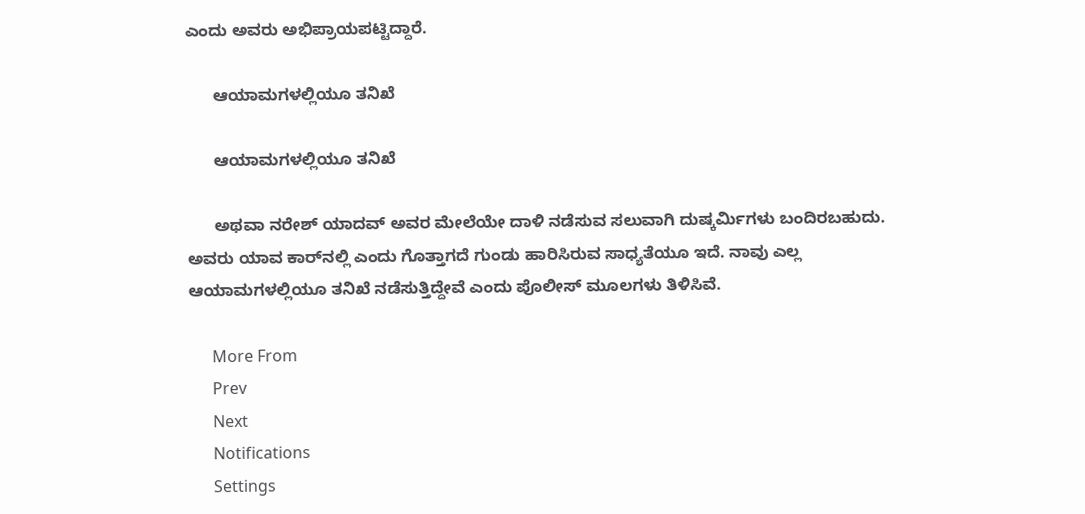ಎಂದು ಅವರು ಅಭಿಪ್ರಾಯಪಟ್ಟಿದ್ದಾರೆ.

      ಆಯಾಮಗಳಲ್ಲಿಯೂ ತನಿಖೆ

      ಆಯಾಮಗಳಲ್ಲಿಯೂ ತನಿಖೆ

      ಅಥವಾ ನರೇಶ್ ಯಾದವ್ ಅವರ ಮೇಲೆಯೇ ದಾಳಿ ನಡೆಸುವ ಸಲುವಾಗಿ ದುಷ್ಕರ್ಮಿಗಳು ಬಂದಿರಬಹುದು. ಅವರು ಯಾವ ಕಾರ್‌ನಲ್ಲಿ ಎಂದು ಗೊತ್ತಾಗದೆ ಗುಂಡು ಹಾರಿಸಿರುವ ಸಾಧ್ಯತೆಯೂ ಇದೆ. ನಾವು ಎಲ್ಲ ಆಯಾಮಗಳಲ್ಲಿಯೂ ತನಿಖೆ ನಡೆಸುತ್ತಿದ್ದೇವೆ ಎಂದು ಪೊಲೀಸ್ ಮೂಲಗಳು ತಿಳಿಸಿವೆ.

      More From
      Prev
      Next
      Notifications
      Settings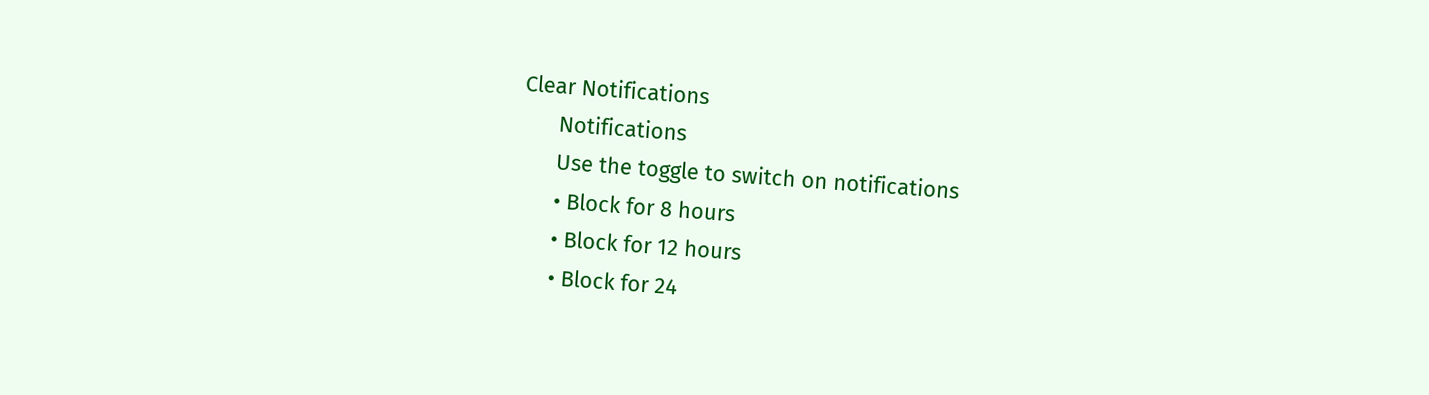Clear Notifications
      Notifications
      Use the toggle to switch on notifications
      • Block for 8 hours
      • Block for 12 hours
      • Block for 24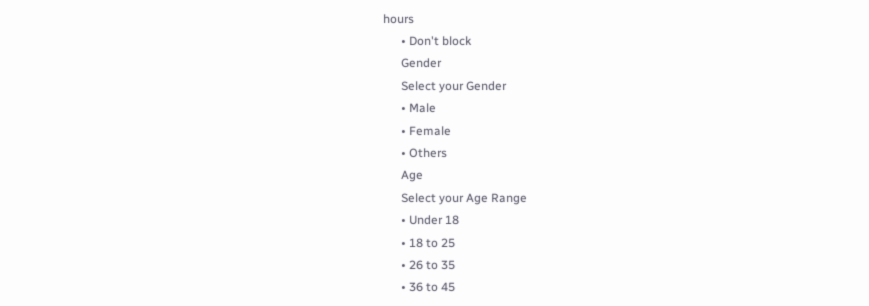hours
      • Don't block
      Gender
      Select your Gender
      • Male
      • Female
      • Others
      Age
      Select your Age Range
      • Under 18
      • 18 to 25
      • 26 to 35
      • 36 to 45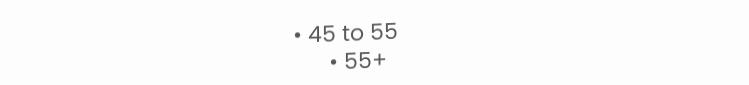• 45 to 55
      • 55+